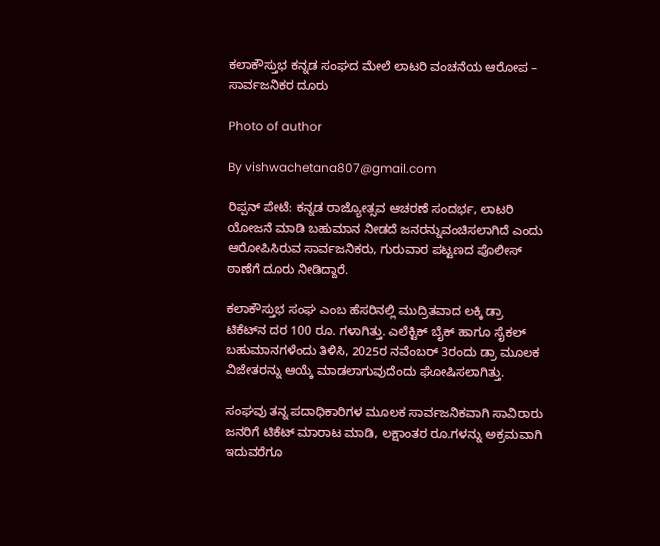ಕಲಾಕೌಸ್ತುಭ ಕನ್ನಡ ಸಂಘದ ಮೇಲೆ ಲಾಟರಿ ವಂಚನೆಯ ಆರೋಪ – ಸಾರ್ವಜನಿಕರ ದೂರು

Photo of author

By vishwachetana807@gmail.com

ರಿಪ್ಪನ್ ಪೇಟೆ: ಕನ್ನಡ ರಾಜ್ಯೋತ್ಸವ ಆಚರಣೆ ಸಂದರ್ಭ, ಲಾಟರಿ ಯೋಜನೆ ಮಾಡಿ ಬಹುಮಾನ ನೀಡದೆ ಜನರನ್ನುವಂಚಿಸಲಾಗಿದೆ ಎಂದು ಆರೋಪಿಸಿರುವ ಸಾರ್ವಜನಿಕರು, ಗುರುವಾರ ಪಟ್ಟಣದ ಪೊಲೀಸ್ ಠಾಣೆಗೆ ದೂರು ನೀಡಿದ್ದಾರೆ.

ಕಲಾಕೌಸ್ತುಭ ಸಂಘ ಎಂಬ ಹೆಸರಿನಲ್ಲಿ ಮುದ್ರಿತವಾದ ಲಕ್ಕಿ ಡ್ರಾ ಟಿಕೆಟ್‌ನ ದರ 100 ರೂ. ಗಳಾಗಿತ್ತು. ಎಲೆಕ್ಟಿಕ್ ಬೈಕ್ ಹಾಗೂ ಸೈಕಲ್ ಬಹುಮಾನಗಳೆಂದು ತಿಳಿಸಿ, 2025ರ ನವೆಂಬರ್ 3ರಂದು ಡ್ರಾ ಮೂಲಕ ವಿಜೇತರನ್ನು ಆಯ್ಕೆ ಮಾಡಲಾಗುವುದೆಂದು ಘೋಷಿಸಲಾಗಿತ್ತು.

ಸಂಘವು ತನ್ನ ಪದಾಧಿಕಾರಿಗಳ ಮೂಲಕ ಸಾರ್ವಜನಿಕವಾಗಿ ಸಾವಿರಾರು ಜನರಿಗೆ ಟಿಕೆಟ್ ಮಾರಾಟ ಮಾಡಿ, ಲಕ್ಷಾಂತರ ರೂ.ಗಳನ್ನು ಅಕ್ರಮವಾಗಿ ಇದುವರೆಗೂ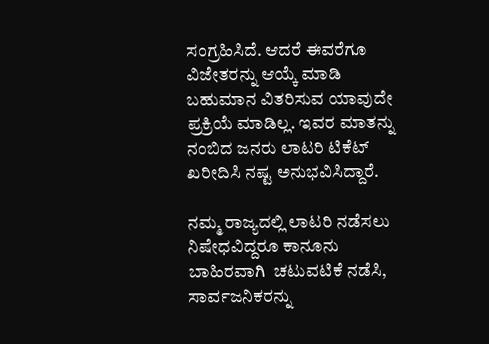ಸಂಗ್ರಹಿಸಿದೆ. ಆದರೆ ಈವರೆಗೂ ವಿಜೇತರನ್ನು ಆಯ್ಕೆ ಮಾಡಿ ಬಹುಮಾನ ವಿತರಿಸುವ ಯಾವುದೇ ಪ್ರಕ್ರಿಯೆ ಮಾಡಿಲ್ಲ. ಇವರ ಮಾತನ್ನು ನಂಬಿದ ಜನರು ಲಾಟರಿ ಟಿಕೆಟ್ ಖರೀದಿಸಿ ನಷ್ಟ ಅನುಭವಿಸಿದ್ದಾರೆ.

ನಮ್ಮ ರಾಜ್ಯದಲ್ಲಿ ಲಾಟರಿ ನಡೆಸಲು ನಿಷೇಧವಿದ್ದರೂ ಕಾನೂನು ಬಾಹಿರವಾಗಿ  ಚಟುವಟಿಕೆ ನಡೆಸಿ, ಸಾರ್ವಜನಿಕರನ್ನು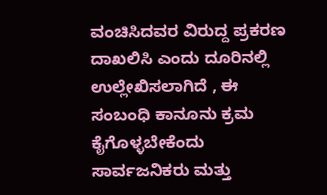ವಂಚಿಸಿದವರ ವಿರುದ್ದ ಪ್ರಕರಣ ದಾಖಲಿಸಿ ಎಂದು ದೂರಿನಲ್ಲಿ ಉಲ್ಲೇಖಿಸಲಾಗಿದೆ , ಈ ಸಂಬಂಧಿ ಕಾನೂನು ಕ್ರಮ ಕೈಗೊಳ್ಳಬೇಕೆಂದು ಸಾರ್ವಜನಿಕರು ಮತ್ತು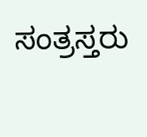ಸಂತ್ರಸ್ತರು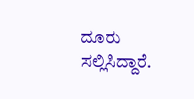ದೂರು ಸಲ್ಲಿಸಿದ್ದಾರೆ.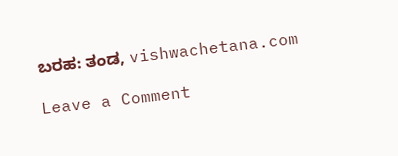ಬರಹ: ತಂಡ, vishwachetana.com

Leave a Comment